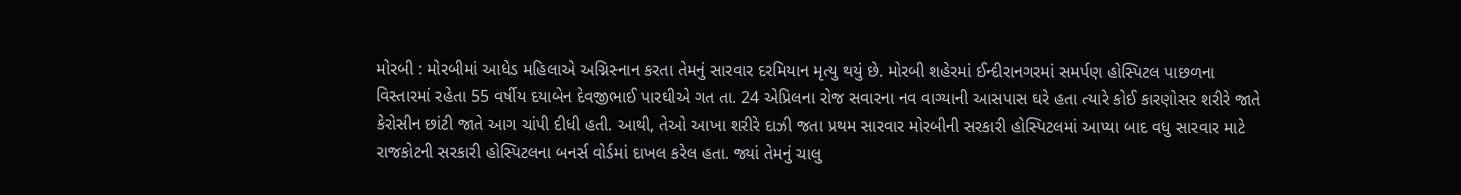મોરબી : મોરબીમાં આધેડ મહિલાએ અગ્નિસ્નાન કરતા તેમનું સારવાર દરમિયાન મૃત્યુ થયું છે. મોરબી શહેરમાં ઈન્દીરાનગરમાં સમર્પણ હોસ્પિટલ પાછળના વિસ્તારમાં રહેતા 55 વર્ષીય દયાબેન દેવજીભાઈ પારઘીએ ગત તા. 24 એપ્રિલના રોજ સવારના નવ વાગ્યાની આસપાસ ઘરે હતા ત્યારે કોઈ કારણોસર શરીરે જાતે કેરોસીન છાંટી જાતે આગ ચાંપી દીધી હતી. આથી, તેઓ આખા શરીરે દાઝી જતા પ્રથમ સારવાર મોરબીની સરકારી હોસ્પિટલમાં આપ્યા બાદ વધુ સારવાર માટે રાજકોટની સરકારી હોસ્પિટલના બનર્સ વોર્ડમાં દાખલ કરેલ હતા. જ્યાં તેમનું ચાલુ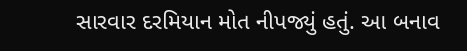સારવાર દરમિયાન મોત નીપજ્યું હતું. આ બનાવ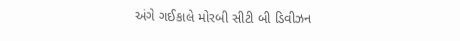અંગે ગઈકાલે મોરબી સીટી બી ડિવીઝન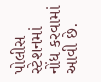પોલીસ સ્ટેશનમાં નોંધ કરવામાં આવી છે.